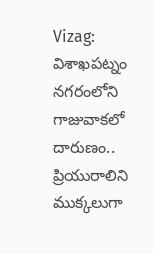Vizag: విశాఖపట్నం నగరంలోని గాజువాకలో దారుణం.. ప్రియురాలిని ముక్కలుగా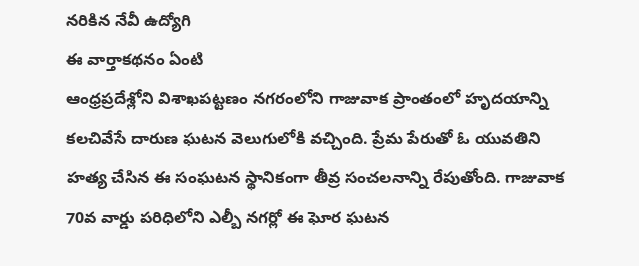నరికిన నేవీ ఉద్యోగి
ఈ వార్తాకథనం ఏంటి
ఆంధ్రప్రదేశ్లోని విశాఖపట్టణం నగరంలోని గాజువాక ప్రాంతంలో హృదయాన్ని కలచివేసే దారుణ ఘటన వెలుగులోకి వచ్చింది. ప్రేమ పేరుతో ఓ యువతిని హత్య చేసిన ఈ సంఘటన స్థానికంగా తీవ్ర సంచలనాన్ని రేపుతోంది. గాజువాక 70వ వార్డు పరిధిలోని ఎల్బీ నగర్లో ఈ ఘోర ఘటన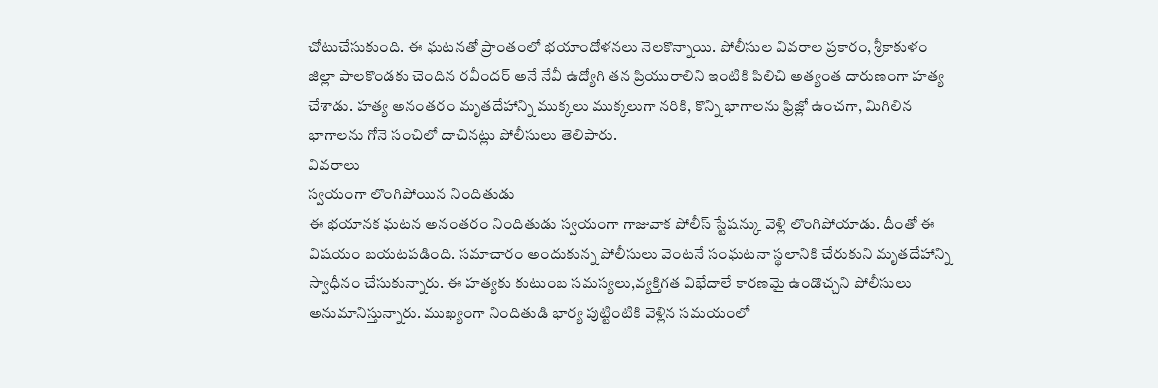చోటుచేసుకుంది. ఈ ఘటనతో ప్రాంతంలో భయాందోళనలు నెలకొన్నాయి. పోలీసుల వివరాల ప్రకారం, శ్రీకాకుళం జిల్లా పాలకొండకు చెందిన రవీందర్ అనే నేవీ ఉద్యోగి తన ప్రియురాలిని ఇంటికి పిలిచి అత్యంత దారుణంగా హత్య చేశాడు. హత్య అనంతరం మృతదేహాన్ని ముక్కలు ముక్కలుగా నరికి, కొన్ని భాగాలను ఫ్రిజ్లో ఉంచగా, మిగిలిన భాగాలను గోనె సంచిలో దాచినట్లు పోలీసులు తెలిపారు.
వివరాలు
స్వయంగా లొంగిపోయిన నిందితుడు
ఈ భయానక ఘటన అనంతరం నిందితుడు స్వయంగా గాజువాక పోలీస్ స్టేషన్కు వెళ్లి లొంగిపోయాడు. దీంతో ఈ విషయం బయటపడింది. సమాచారం అందుకున్న పోలీసులు వెంటనే సంఘటనా స్థలానికి చేరుకుని మృతదేహాన్ని స్వాధీనం చేసుకున్నారు. ఈ హత్యకు కుటుంబ సమస్యలు,వ్యక్తిగత విభేదాలే కారణమై ఉండొచ్చని పోలీసులు అనుమానిస్తున్నారు. ముఖ్యంగా నిందితుడి భార్య పుట్టింటికి వెళ్లిన సమయంలో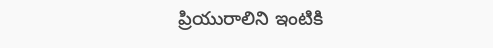ప్రియురాలిని ఇంటికి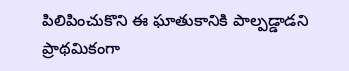పిలిపించుకొని ఈ ఘాతుకానికి పాల్పడ్డాడని ప్రాథమికంగా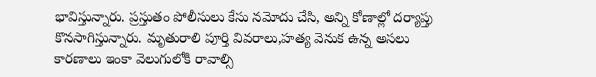భావిస్తున్నారు. ప్రస్తుతం పోలీసులు కేసు నమోదు చేసి, అన్ని కోణాల్లో దర్యాప్తు కొనసాగిస్తున్నారు. మృతురాలి పూర్తి వివరాలు,హత్య వెనుక ఉన్న అసలు కారణాలు ఇంకా వెలుగులోకి రావాల్సి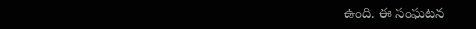ఉంది. ఈ సంఘటన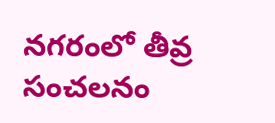నగరంలో తీవ్ర సంచలనం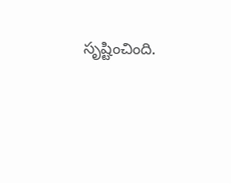సృష్టించింది.